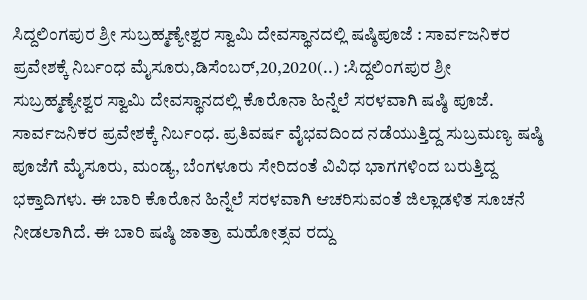ಸಿದ್ದಲಿಂಗಪುರ ಶ್ರೀ ಸುಬ್ರಹ್ಮಣ್ಯೇಶ್ವರ ಸ್ವಾಮಿ ದೇವಸ್ಥಾನದಲ್ಲಿ ಷಷ್ಠಿಪೂಜೆ : ಸಾರ್ವಜನಿಕರ ಪ್ರವೇಶಕ್ಕೆ ನಿರ್ಬಂಧ ಮೈಸೂರು,ಡಿಸೆಂಬರ್,20,2020(..) :ಸಿದ್ದಲಿಂಗಪುರ ಶ್ರೀ ಸುಬ್ರಹ್ಮಣ್ಯೇಶ್ವರ ಸ್ವಾಮಿ ದೇವಸ್ಥಾನದಲ್ಲಿ ಕೊರೊನಾ ಹಿನ್ನೆಲೆ ಸರಳವಾಗಿ ಷಷ್ಠಿ ಪೂಜೆ. ಸಾರ್ವಜನಿಕರ ಪ್ರವೇಶಕ್ಕೆ ನಿರ್ಬಂಧ. ಪ್ರತಿವರ್ಷ ವೈಭವದಿಂದ ನಡೆಯುತ್ತಿದ್ದ ಸುಬ್ರಮಣ್ಯ ಷಷ್ಠಿ ಪೂಜೆಗೆ ಮೈಸೂರು, ಮಂಡ್ಯ, ಬೆಂಗಳೂರು ಸೇರಿದಂತೆ ವಿವಿಧ ಭಾಗಗಳಿಂದ ಬರುತ್ತಿದ್ದ ಭಕ್ತಾದಿಗಳು. ಈ ಬಾರಿ ಕೊರೊನ ಹಿನ್ನೆಲೆ ಸರಳವಾಗಿ ಆಚರಿಸುವಂತೆ ಜಿಲ್ಲಾಡಳಿತ ಸೂಚನೆ ನೀಡಲಾಗಿದೆ. ಈ ಬಾರಿ ಷಷ್ಠಿ ಜಾತ್ರಾ ಮಹೋತ್ಸವ ರದ್ದು‌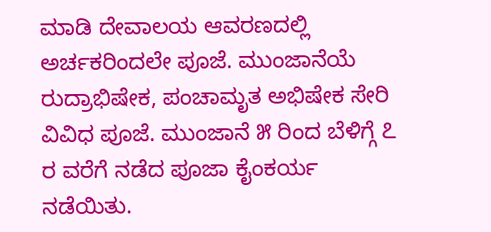ಮಾಡಿ ದೇವಾಲಯ ಆವರಣದಲ್ಲಿ ಅರ್ಚಕರಿಂದಲೇ ಪೂಜೆ. ಮುಂಜಾನೆಯೆ ರುದ್ರಾಭಿಷೇಕ, ಪಂಚಾಮೃತ ಅಭಿಷೇಕ ಸೇರಿ ವಿವಿಧ ಪೂಜೆ. ಮುಂಜಾನೆ ೫ ರಿಂದ ಬೆಳಿಗ್ಗೆ ೭ ರ ವರೆಗೆ ನಡೆದ ಪೂಜಾ ಕೈಂಕರ್ಯ ನಡೆಯಿತು.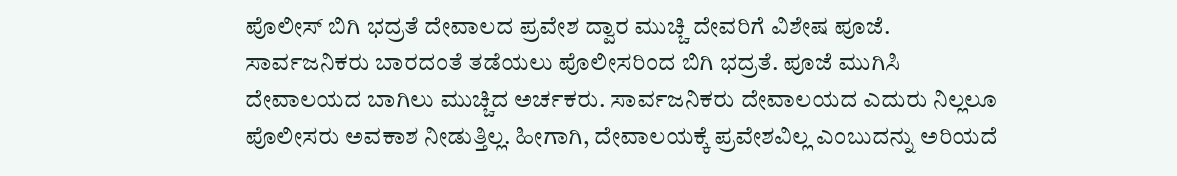ಪೊಲೀಸ್ ಬಿಗಿ ಭದ್ರತೆ ದೇವಾಲದ ಪ್ರವೇಶ ದ್ವಾರ ಮುಚ್ಚಿ ದೇವರಿಗೆ ವಿಶೇಷ ಪೂಜೆ. ಸಾರ್ವಜನಿಕರು ಬಾರದಂತೆ ತಡೆಯಲು ಪೊಲೀಸರಿಂದ ಬಿಗಿ ಭದ್ರತೆ. ಪೂಜೆ ಮುಗಿಸಿ ದೇವಾಲಯದ ಬಾಗಿಲು ಮುಚ್ಚಿದ ಅರ್ಚಕರು. ಸಾರ್ವಜನಿಕರು ದೇವಾಲಯದ ಎದುರು ನಿಲ್ಲಲೂ ಪೊಲೀಸರು ಅವಕಾಶ ನೀಡುತ್ತಿಲ್ಲ. ಹೀಗಾಗಿ, ದೇವಾಲಯಕ್ಕೆ ಪ್ರವೇಶವಿಲ್ಲ ಎಂಬುದನ್ನು ಅರಿಯದೆ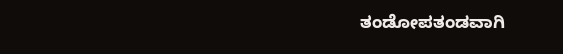ತಂಡೋಪತಂಡವಾಗಿ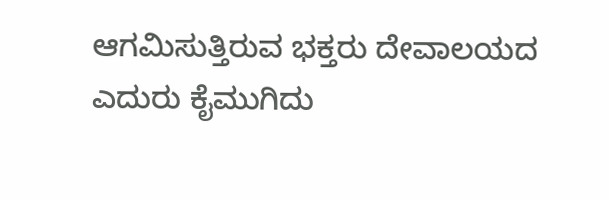ಆಗಮಿಸುತ್ತಿರುವ ಭಕ್ತರು ದೇವಾಲಯದ ಎದುರು ಕೈಮುಗಿದು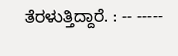ತೆರಳುತ್ತಿದ್ದಾರೆ. : -- -----